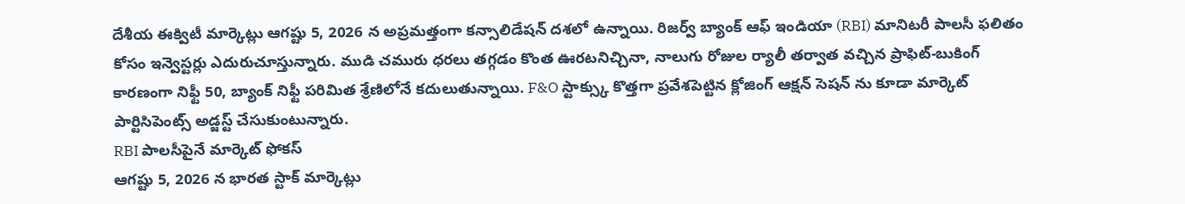దేశీయ ఈక్విటీ మార్కెట్లు ఆగష్టు 5, 2026 న అప్రమత్తంగా కన్సాలిడేషన్ దశలో ఉన్నాయి. రిజర్వ్ బ్యాంక్ ఆఫ్ ఇండియా (RBI) మానిటరీ పాలసీ ఫలితం కోసం ఇన్వెస్టర్లు ఎదురుచూస్తున్నారు. ముడి చమురు ధరలు తగ్గడం కొంత ఊరటనిచ్చినా, నాలుగు రోజుల ర్యాలీ తర్వాత వచ్చిన ప్రాఫిట్-బుకింగ్ కారణంగా నిఫ్టీ 50, బ్యాంక్ నిఫ్టీ పరిమిత శ్రేణిలోనే కదులుతున్నాయి. F&O స్టాక్స్కు కొత్తగా ప్రవేశపెట్టిన క్లోజింగ్ ఆక్షన్ సెషన్ ను కూడా మార్కెట్ పార్టిసిపెంట్స్ అడ్జస్ట్ చేసుకుంటున్నారు.
RBI పాలసీపైనే మార్కెట్ ఫోకస్
ఆగష్టు 5, 2026 న భారత స్టాక్ మార్కెట్లు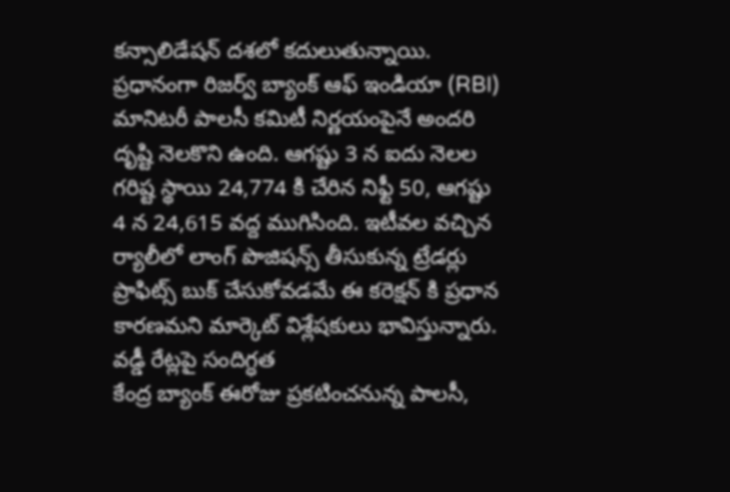కన్సాలిడేషన్ దశలో కదులుతున్నాయి. ప్రధానంగా రిజర్వ్ బ్యాంక్ ఆఫ్ ఇండియా (RBI) మానిటరీ పాలసీ కమిటీ నిర్ణయంపైనే అందరి దృష్టి నెలకొని ఉంది. ఆగష్టు 3 న ఐదు నెలల గరిష్ట స్థాయి 24,774 కి చేరిన నిఫ్టీ 50, ఆగష్టు 4 న 24,615 వద్ద ముగిసింది. ఇటీవల వచ్చిన ర్యాలీలో లాంగ్ పొజిషన్స్ తీసుకున్న ట్రేడర్లు ప్రాఫిట్స్ బుక్ చేసుకోవడమే ఈ కరెక్షన్ కి ప్రధాన కారణమని మార్కెట్ విశ్లేషకులు భావిస్తున్నారు.
వడ్డీ రేట్లపై సందిగ్ధత
కేంద్ర బ్యాంక్ ఈరోజు ప్రకటించనున్న పాలసీ,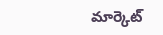మార్కెట్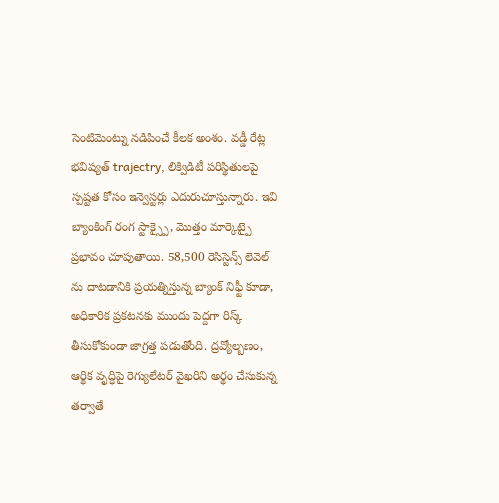సెంటిమెంట్ను నడిపించే కీలక అంశం. వడ్డీ రేట్ల భవిష్యత్ trajectry, లిక్విడిటీ పరిస్థితులపై స్పష్టత కోసం ఇన్వెస్టర్లు ఎదురుచూస్తున్నారు. ఇవి బ్యాంకింగ్ రంగ స్టాక్స్పై, మొత్తం మార్కెట్పై ప్రభావం చూపుతాయి. 58,500 రెసిస్టెన్స్ లెవెల్ ను దాటడానికి ప్రయత్నిస్తున్న బ్యాంక్ నిఫ్టీ కూడా, అధికారిక ప్రకటనకు ముందు పెద్దగా రిస్క్ తీసుకోకుండా జాగ్రత్త పడుతోంది. ద్రవ్యోల్బణం, ఆర్థిక వృద్ధిపై రెగ్యులేటర్ వైఖరిని అర్థం చేసుకున్న తర్వాతే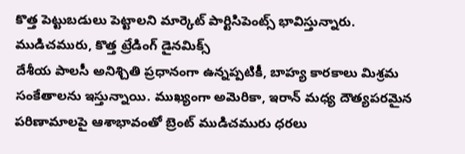కొత్త పెట్టుబడులు పెట్టాలని మార్కెట్ పార్టిసిపెంట్స్ భావిస్తున్నారు.
ముడిచమురు, కొత్త ట్రేడింగ్ డైనమిక్స్
దేశీయ పాలసీ అనిశ్చితి ప్రధానంగా ఉన్నప్పటికీ, బాహ్య కారకాలు మిశ్రమ సంకేతాలను ఇస్తున్నాయి. ముఖ్యంగా అమెరికా, ఇరాన్ మధ్య దౌత్యపరమైన పరిణామాలపై ఆశాభావంతో బ్రెంట్ ముడిచమురు ధరలు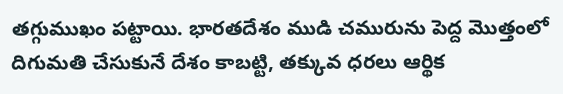తగ్గుముఖం పట్టాయి. భారతదేశం ముడి చమురును పెద్ద మొత్తంలో దిగుమతి చేసుకునే దేశం కాబట్టి, తక్కువ ధరలు ఆర్థిక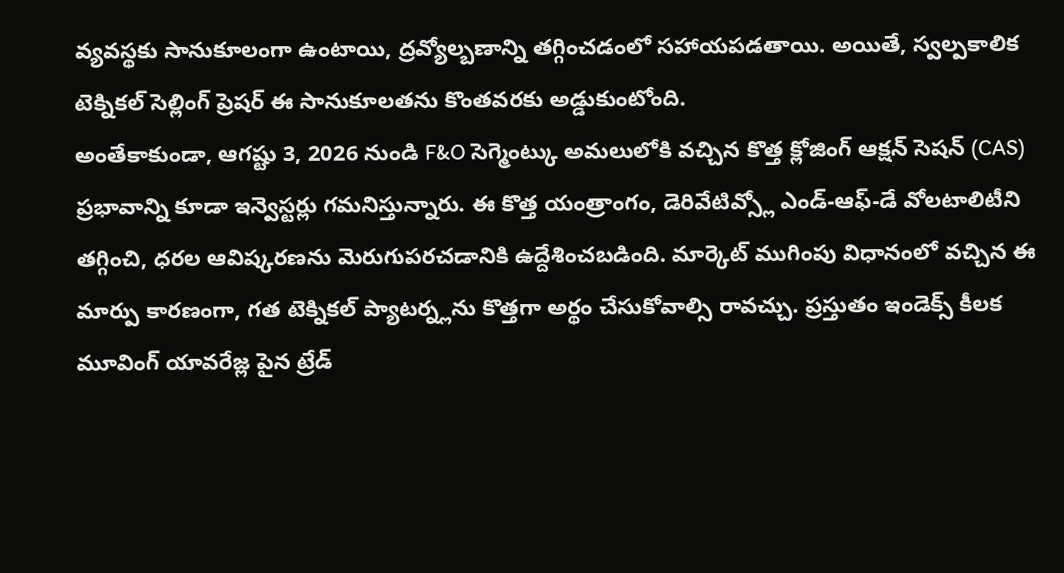వ్యవస్థకు సానుకూలంగా ఉంటాయి, ద్రవ్యోల్బణాన్ని తగ్గించడంలో సహాయపడతాయి. అయితే, స్వల్పకాలిక టెక్నికల్ సెల్లింగ్ ప్రెషర్ ఈ సానుకూలతను కొంతవరకు అడ్డుకుంటోంది.
అంతేకాకుండా, ఆగష్టు 3, 2026 నుండి F&O సెగ్మెంట్కు అమలులోకి వచ్చిన కొత్త క్లోజింగ్ ఆక్షన్ సెషన్ (CAS) ప్రభావాన్ని కూడా ఇన్వెస్టర్లు గమనిస్తున్నారు. ఈ కొత్త యంత్రాంగం, డెరివేటివ్స్లో ఎండ్-ఆఫ్-డే వోలటాలిటీని తగ్గించి, ధరల ఆవిష్కరణను మెరుగుపరచడానికి ఉద్దేశించబడింది. మార్కెట్ ముగింపు విధానంలో వచ్చిన ఈ మార్పు కారణంగా, గత టెక్నికల్ ప్యాటర్న్లను కొత్తగా అర్థం చేసుకోవాల్సి రావచ్చు. ప్రస్తుతం ఇండెక్స్ కీలక మూవింగ్ యావరేజ్ల పైన ట్రేడ్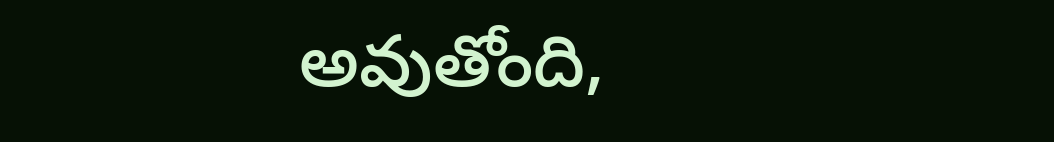అవుతోంది,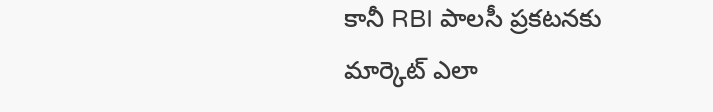కానీ RBI పాలసీ ప్రకటనకు మార్కెట్ ఎలా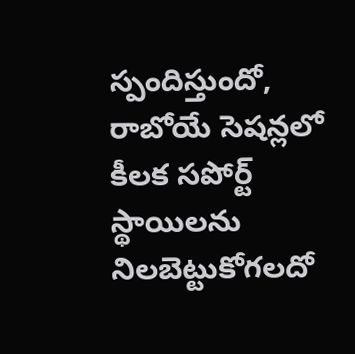స్పందిస్తుందో, రాబోయే సెషన్లలో కీలక సపోర్ట్ స్థాయిలను నిలబెట్టుకోగలదో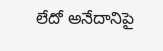లేదో అనేదానిపై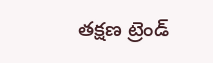తక్షణ ట్రెండ్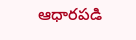ఆధారపడి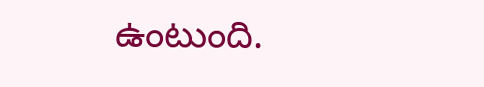ఉంటుంది.